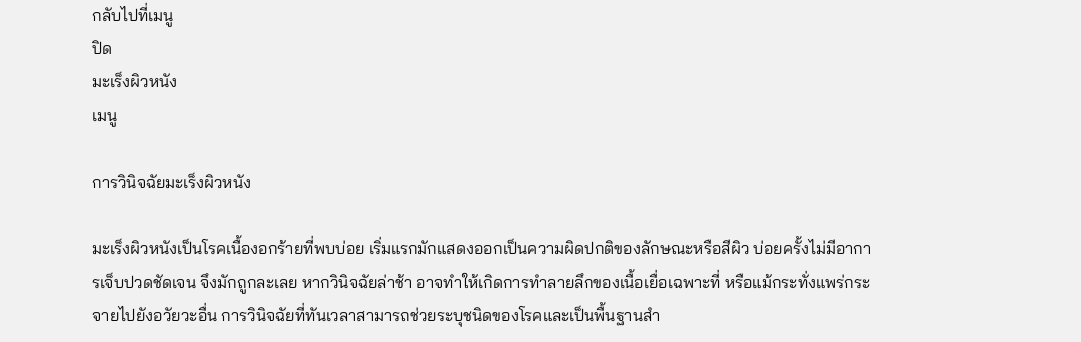กลับไปที่เมนู
ปิด
มะเร็งผิวหนัง
เมนู

การวินิจฉัยมะเร็งผิวหนัง

มะเร็งผิวหนังเป็นโรคเนื้องอกร้ายที่พบบ่อย เริ่มแรกมักแสดงออกเป็นความผิดปกติของลักษณะหรือสีผิว บ่อยครั้งไม่มีอาการเจ็บปวดชัดเจน จึงมักถูกละเลย หากวินิจฉัยล่าช้า อาจทำให้เกิดการทำลายลึกของเนื้อเยื่อเฉพาะที่ หรือแม้กระทั่งแพร่กระจายไปยังอวัยวะอื่น การวินิจฉัยที่ทันเวลาสามารถช่วยระบุชนิดของโรคและเป็นพื้นฐานสำ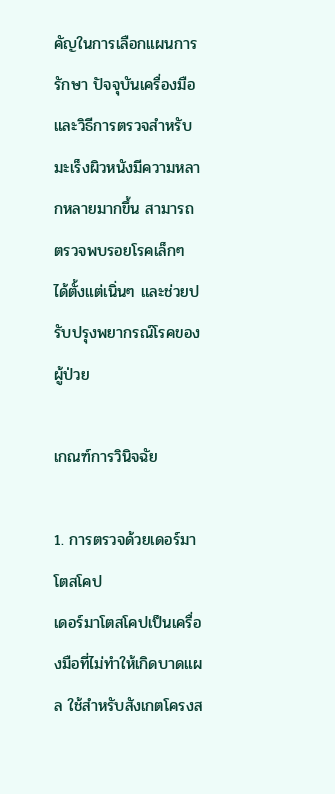คัญในการเลือกแผนการรักษา ปัจจุบันเครื่องมือและวิธีการตรวจสำหรับมะเร็งผิวหนังมีความหลากหลายมากขึ้น สามารถตรวจพบรอยโรคเล็กๆ ได้ตั้งแต่เนิ่นๆ และช่วยปรับปรุงพยากรณ์โรคของผู้ป่วย

เกณฑ์การวินิจฉัย

1. การตรวจด้วยเดอร์มาโตสโคป
เดอร์มาโตสโคปเป็นเครื่องมือที่ไม่ทำให้เกิดบาดแผล ใช้สำหรับสังเกตโครงส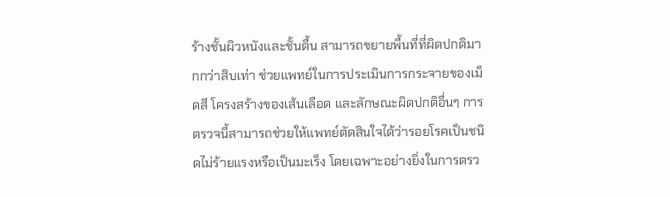ร้างชั้นผิวหนังและชั้นตื้น สามารถขยายพื้นที่ที่ผิดปกติมากกว่าสิบเท่า ช่วยแพทย์ในการประเมินการกระจายของเม็ดสี โครงสร้างของเส้นเลือด และลักษณะผิดปกติอื่นๆ การตรวจนี้สามารถช่วยให้แพทย์ตัดสินใจได้ว่ารอยโรคเป็นชนิดไม่ร้ายแรงหรือเป็นมะเร็ง โดยเฉพาะอย่างยิ่งในการตรว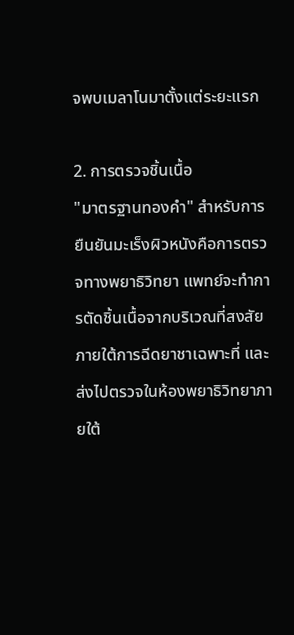จพบเมลาโนมาตั้งแต่ระยะแรก

2. การตรวจชิ้นเนื้อ
"มาตรฐานทองคำ" สำหรับการยืนยันมะเร็งผิวหนังคือการตรวจทางพยาธิวิทยา แพทย์จะทำการตัดชิ้นเนื้อจากบริเวณที่สงสัยภายใต้การฉีดยาชาเฉพาะที่ และส่งไปตรวจในห้องพยาธิวิทยาภายใต้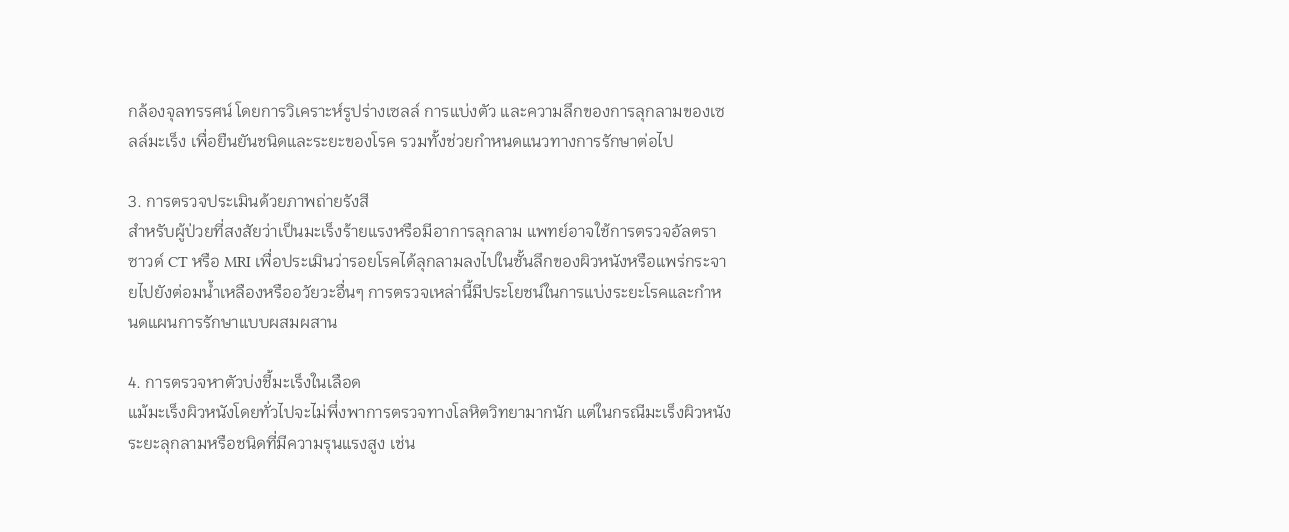กล้องจุลทรรศน์ โดยการวิเคราะห์รูปร่างเซลล์ การแบ่งตัว และความลึกของการลุกลามของเซลล์มะเร็ง เพื่อยืนยันชนิดและระยะของโรค รวมทั้งช่วยกำหนดแนวทางการรักษาต่อไป

3. การตรวจประเมินด้วยภาพถ่ายรังสี
สำหรับผู้ป่วยที่สงสัยว่าเป็นมะเร็งร้ายแรงหรือมีอาการลุกลาม แพทย์อาจใช้การตรวจอัลตราซาวด์ CT หรือ MRI เพื่อประเมินว่ารอยโรคได้ลุกลามลงไปในชั้นลึกของผิวหนังหรือแพร่กระจายไปยังต่อมน้ำเหลืองหรืออวัยวะอื่นๆ การตรวจเหล่านี้มีประโยชน์ในการแบ่งระยะโรคและกำหนดแผนการรักษาแบบผสมผสาน

4. การตรวจหาตัวบ่งชี้มะเร็งในเลือด
แม้มะเร็งผิวหนังโดยทั่วไปจะไม่พึ่งพาการตรวจทางโลหิตวิทยามากนัก แต่ในกรณีมะเร็งผิวหนังระยะลุกลามหรือชนิดที่มีความรุนแรงสูง เช่น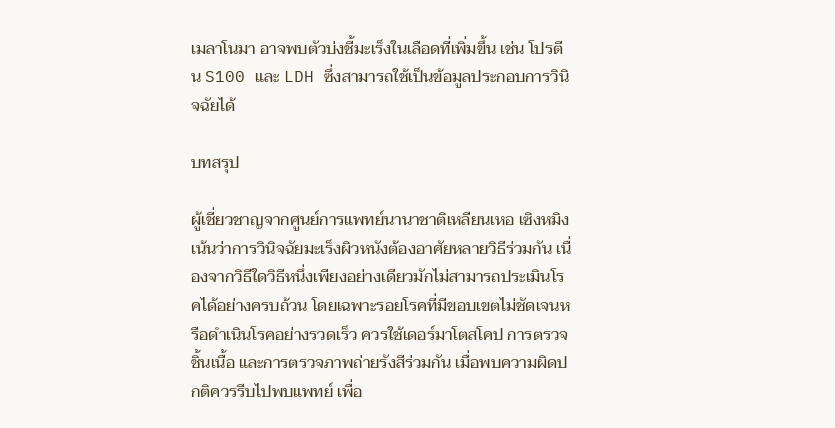เมลาโนมา อาจพบตัวบ่งชี้มะเร็งในเลือดที่เพิ่มขึ้น เช่น โปรตีน S100 และ LDH ซึ่งสามารถใช้เป็นข้อมูลประกอบการวินิจฉัยได้

บทสรุป

ผู้เชี่ยวชาญจากศูนย์การแพทย์นานาชาติเหลียนเหอ เซิงหมิง เน้นว่าการวินิจฉัยมะเร็งผิวหนังต้องอาศัยหลายวิธีร่วมกัน เนื่องจากวิธีใดวิธีหนึ่งเพียงอย่างเดียวมักไม่สามารถประเมินโรคได้อย่างครบถ้วน โดยเฉพาะรอยโรคที่มีขอบเขตไม่ชัดเจนหรือดำเนินโรคอย่างรวดเร็ว ควรใช้เดอร์มาโตสโคป การตรวจชิ้นเนื้อ และการตรวจภาพถ่ายรังสีร่วมกัน เมื่อพบความผิดปกติควรรีบไปพบแพทย์ เพื่อ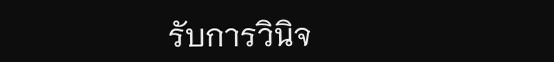รับการวินิจ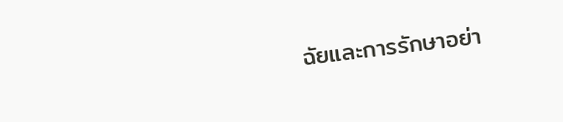ฉัยและการรักษาอย่า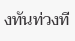งทันท่วงที